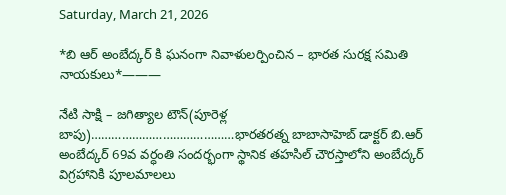Saturday, March 21, 2026

*బి ఆర్ అంబేద్కర్ కి ఘనంగా నివాళులర్పించిన – భారత సురక్ష సమితి నాయకులు*———

నేటి సాక్షి – జగిత్యాల టౌన్(పూరెళ్ల బాపు)……………………………………భారతరత్న బాబాసాహెబ్ డాక్టర్ బి.ఆర్ అంబేద్కర్ 69వ వర్ధంతి సందర్భంగా స్థానిక తహసిల్ చౌరస్తాలోని అంబేద్కర్ విగ్రహానికి పూలమాలలు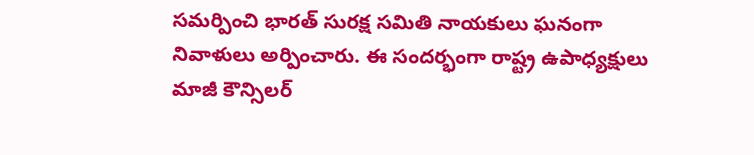సమర్పించి భారత్ సురక్ష సమితి నాయకులు ఘనంగా నివాళులు అర్పించారు. ఈ సందర్భంగా రాష్ట్ర ఉపాధ్యక్షులు మాజీ కౌన్సిలర్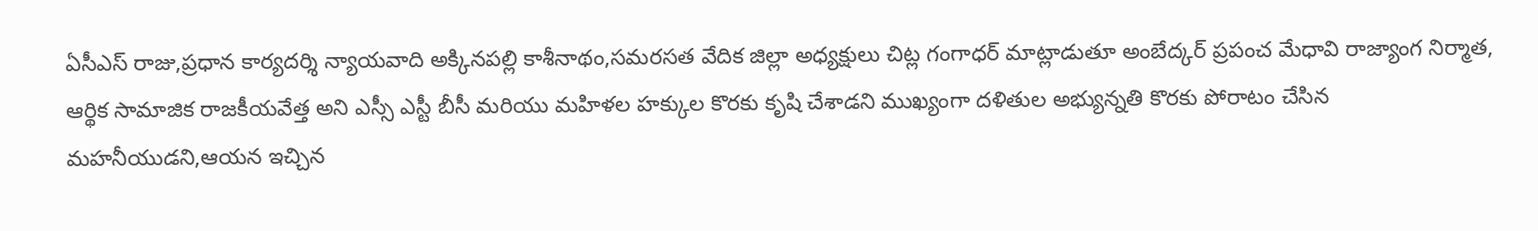ఏసీఎస్ రాజు,ప్రధాన కార్యదర్శి న్యాయవాది అక్కినపల్లి కాశీనాథం,సమరసత వేదిక జిల్లా అధ్యక్షులు చిట్ల గంగాధర్ మాట్లాడుతూ అంబేద్కర్ ప్రపంచ మేధావి రాజ్యాంగ నిర్మాత, ఆర్థిక సామాజిక రాజకీయవేత్త అని ఎస్సీ ఎస్టీ బీసీ మరియు మహిళల హక్కుల కొరకు కృషి చేశాడని ముఖ్యంగా దళితుల అభ్యున్నతి కొరకు పోరాటం చేసిన మహనీయుడని,ఆయన ఇచ్చిన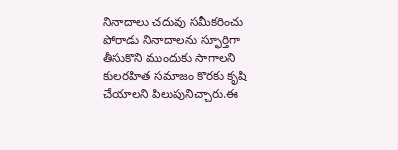నినాదాలు చదువు సమీకరించు పోరాడు నినాదాలను స్ఫూర్తిగా తీసుకొని ముందుకు సాగాలని కులరహిత సమాజం కొరకు కృషి చేయాలని పిలుపునిచ్చారు.ఈ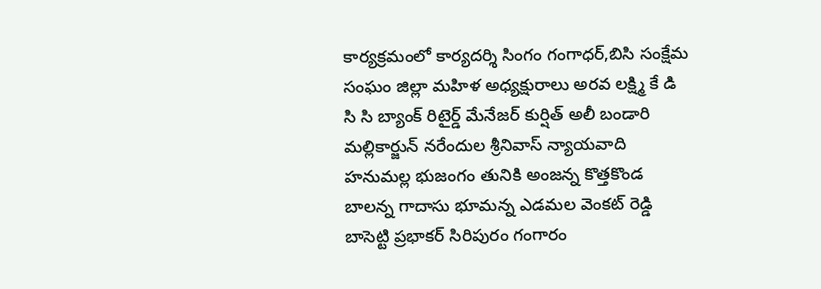కార్యక్రమంలో కార్యదర్శి సింగం గంగాధర్,బిసి సంక్షేమ సంఘం జిల్లా మహిళ అధ్యక్షురాలు అరవ లక్ష్మి కే డి సి సి బ్యాంక్ రిటైర్డ్ మేనేజర్ కుర్షిత్ అలీ బండారి మల్లికార్జున్ నరేందుల శ్రీనివాస్ న్యాయవాది హనుమల్ల భుజంగం తునికి అంజన్న కొత్తకొండ బాలన్న గాదాసు భూమన్న ఎడమల వెంకట్ రెడ్డి బాసెట్టి ప్రభాకర్ సిరిపురం గంగారం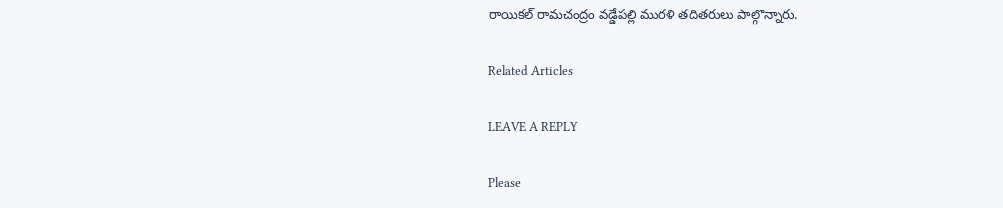రాయికల్ రామచంద్రం వడ్డేపల్లి మురళి తదితరులు పాల్గొన్నారు.

Related Articles

LEAVE A REPLY

Please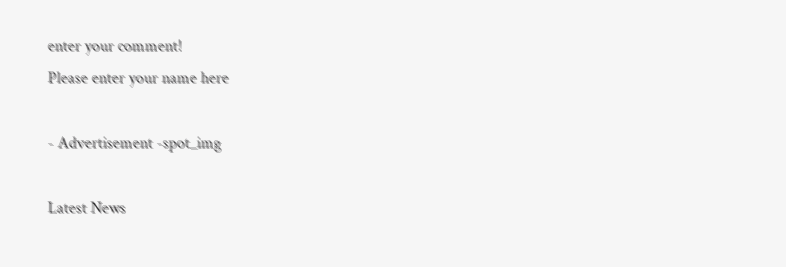enter your comment!
Please enter your name here

- Advertisement -spot_img

Latest News